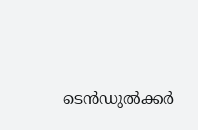ടെന്‍ഡുല്‍ക്കര്‍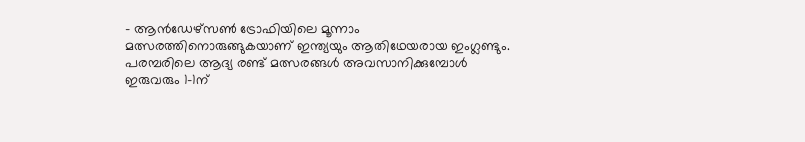– ആന്‍ഡേഴ്സണ്‍ ട്രോഫിയിലെ മൂന്നാം മത്സരത്തിനൊരുങ്ങുകയാണ് ഇന്ത്യയും ആതിഥേയരായ ഇംഗ്ലണ്ടും. പരമ്പരിലെ ആദ്യ രണ്ട് മത്സരങ്ങള്‍ അവസാനിക്കുമ്പോള്‍ ഇരുവരും 1-1ന്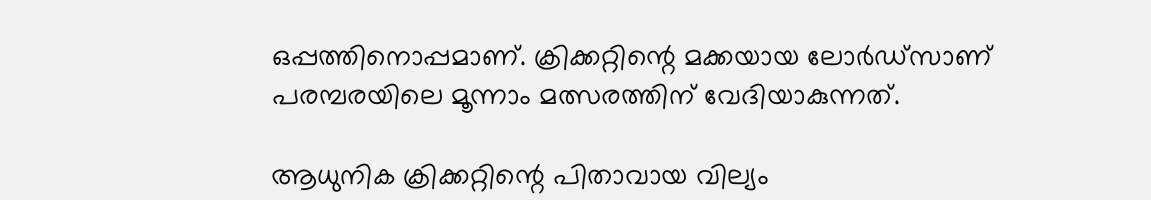ഒപ്പത്തിനൊപ്പമാണ്. ക്രിക്കറ്റിന്റെ മക്കയായ ലോര്‍ഡ്സാണ് പരമ്പരയിലെ മൂന്നാം മത്സരത്തിന് വേദിയാകുന്നത്.

ആധുനിക ക്രിക്കറ്റിന്റെ പിതാവായ വില്യം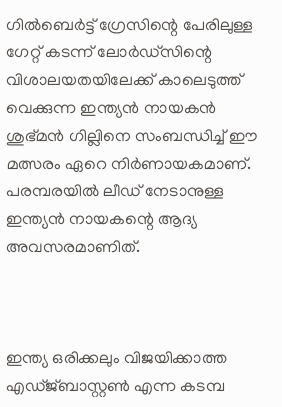ഗില്‍ബെര്‍ട്ട് ഗ്രേസിന്റെ പേരിലുള്ള ഗേറ്റ് കടന്ന് ലോര്‍ഡ്‌സിന്റെ വിശാലയതയിലേക്ക് കാലെടുത്ത് വെക്കുന്ന ഇന്ത്യന്‍ നായകന്‍ ശുഭ്മന്‍ ഗില്ലിനെ സംബന്ധിച്ച് ഈ മത്സരം ഏറെ നിര്‍ണായകമാണ്. പരമ്പരയില്‍ ലീഡ് നേടാനുള്ള ഇന്ത്യന്‍ നായകന്റെ ആദ്യ അവസരമാണിത്.



ഇന്ത്യ ഒരിക്കലും വിജയിക്കാത്ത എഡ്ജ്ബാസ്റ്റണ്‍ എന്ന കടമ്പ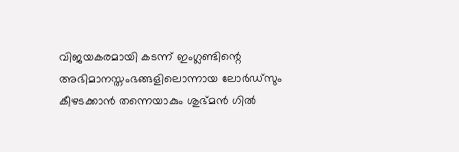വിജയകരമായി കടന്ന് ഇംഗ്ലണ്ടിന്റെ അഭിമാനസ്തംഭങ്ങളിലൊന്നായ ലോര്‍ഡ്‌സും കീഴടക്കാന്‍ തന്നെയാകും ശുഭ്മന്‍ ഗില്‍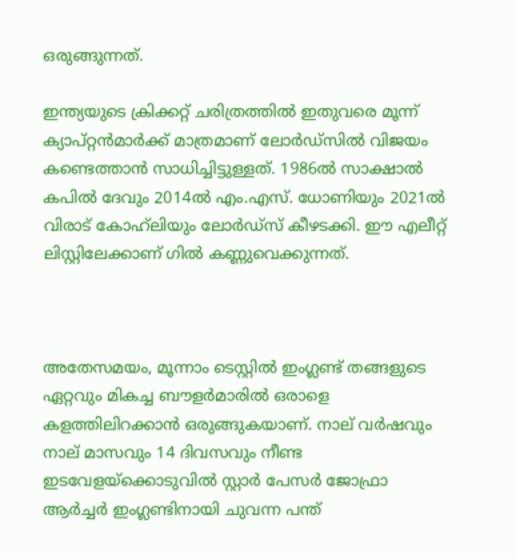ഒരുങ്ങുന്നത്.

ഇന്ത്യയുടെ ക്രിക്കറ്റ് ചരിത്രത്തില്‍ ഇതുവരെ മൂന്ന് ക്യാപ്റ്റന്‍മാര്‍ക്ക് മാത്രമാണ് ലോര്‍ഡ്‌സില്‍ വിജയം കണ്ടെത്താന്‍ സാധിച്ചിട്ടുള്ളത്. 1986ല്‍ സാക്ഷാല്‍ കപില്‍ ദേവും 2014ല്‍ എം.എസ്. ധോണിയും 2021ല്‍ വിരാട് കോഹ്‌ലിയും ലോര്‍ഡ്‌സ് കീഴടക്കി. ഈ എലീറ്റ് ലിസ്റ്റിലേക്കാണ് ഗില്‍ കണ്ണുവെക്കുന്നത്.



അതേസമയം, മൂന്നാം ടെസ്റ്റില്‍ ഇംഗ്ലണ്ട് തങ്ങളുടെ ഏറ്റവും മികച്ച ബൗളര്‍മാരില്‍ ഒരാളെ കളത്തിലിറക്കാന്‍ ഒരുങ്ങുകയാണ്. നാല് വര്‍ഷവും നാല് മാസവും 14 ദിവസവും നീണ്ട ഇടവേളയ്‌ക്കൊടുവില്‍ സ്റ്റാര്‍ പേസര്‍ ജോഫ്രാ ആര്‍ച്ചര്‍ ഇംഗ്ലണ്ടിനായി ചുവന്ന പന്ത്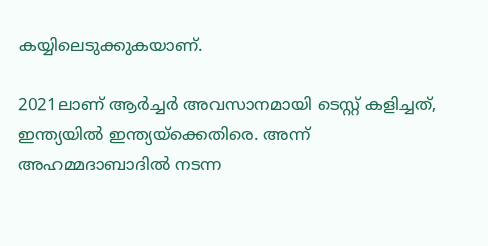കയ്യിലെടുക്കുകയാണ്.

2021ലാണ് ആര്‍ച്ചര്‍ അവസാനമായി ടെസ്റ്റ് കളിച്ചത്, ഇന്ത്യയില്‍ ഇന്ത്യയ്‌ക്കെതിരെ. അന്ന് അഹമ്മദാബാദില്‍ നടന്ന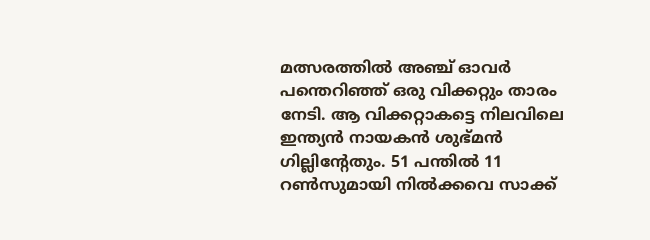മത്സരത്തില്‍ അഞ്ച് ഓവര്‍ പന്തെറിഞ്ഞ് ഒരു വിക്കറ്റും താരം നേടി. ആ വിക്കറ്റാകട്ടെ നിലവിലെ ഇന്ത്യന്‍ നായകന്‍ ശുഭ്മന്‍ ഗില്ലിന്റേതും. 51 പന്തില്‍ 11 റണ്‍സുമായി നില്‍ക്കവെ സാക്ക്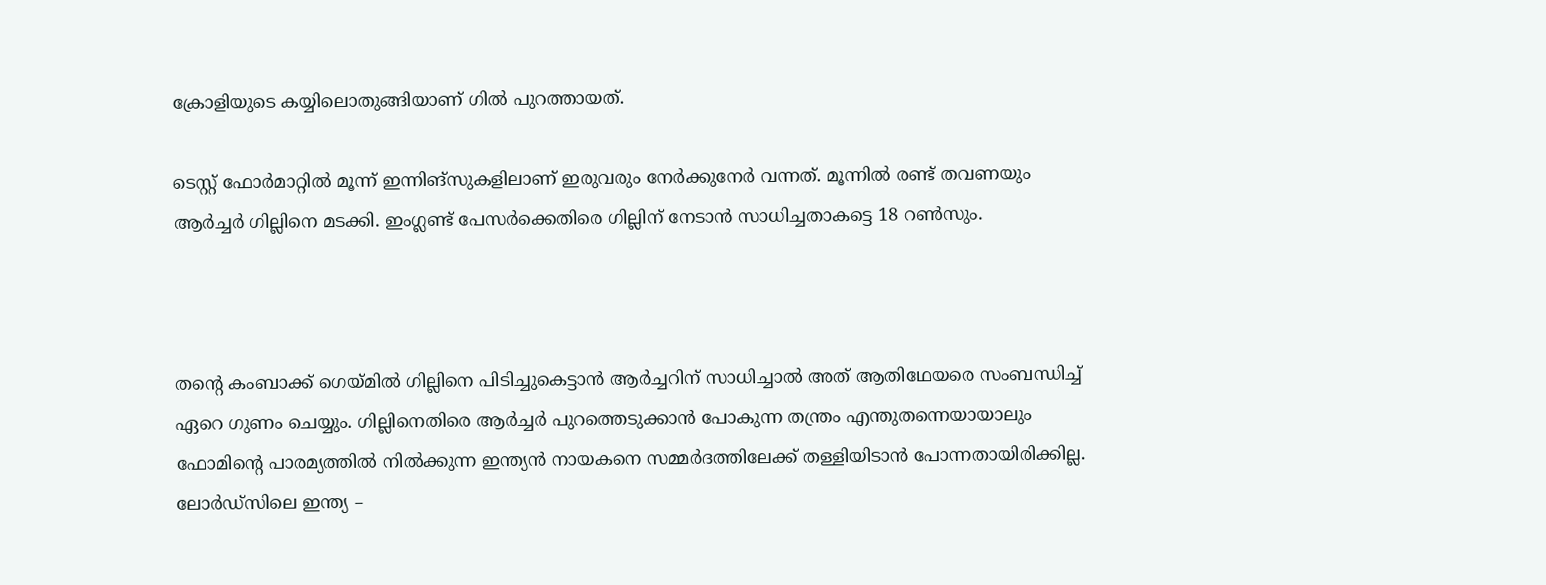ക്രോളിയുടെ കയ്യിലൊതുങ്ങിയാണ് ഗില്‍ പുറത്തായത്.

ടെസ്റ്റ് ഫോര്‍മാറ്റില്‍ മൂന്ന് ഇന്നിങ്‌സുകളിലാണ് ഇരുവരും നേര്‍ക്കുനേര്‍ വന്നത്. മൂന്നില്‍ രണ്ട് തവണയും ആര്‍ച്ചര്‍ ഗില്ലിനെ മടക്കി. ഇംഗ്ലണ്ട് പേസര്‍ക്കെതിരെ ഗില്ലിന് നേടാന്‍ സാധിച്ചതാകട്ടെ 18 റണ്‍സും.



തന്റെ കംബാക്ക് ഗെയ്മില്‍ ഗില്ലിനെ പിടിച്ചുകെട്ടാന്‍ ആര്‍ച്ചറിന് സാധിച്ചാല്‍ അത് ആതിഥേയരെ സംബന്ധിച്ച് ഏറെ ഗുണം ചെയ്യും. ഗില്ലിനെതിരെ ആര്‍ച്ചര്‍ പുറത്തെടുക്കാന്‍ പോകുന്ന തന്ത്രം എന്തുതന്നെയായാലും ഫോമിന്റെ പാരമ്യത്തില്‍ നില്‍ക്കുന്ന ഇന്ത്യന്‍ നായകനെ സമ്മര്‍ദത്തിലേക്ക് തള്ളിയിടാന്‍ പോന്നതായിരിക്കില്ല. ലോര്‍ഡ്‌സിലെ ഇന്ത്യ –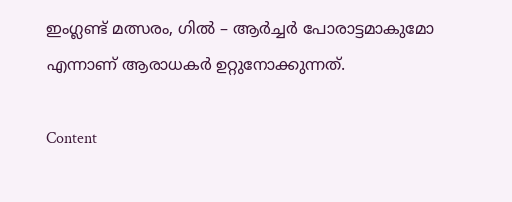ഇംഗ്ലണ്ട് മത്സരം, ഗില്‍ – ആര്‍ച്ചര്‍ പോരാട്ടമാകുമോ എന്നാണ് ആരാധകര്‍ ഉറ്റുനോക്കുന്നത്.

Content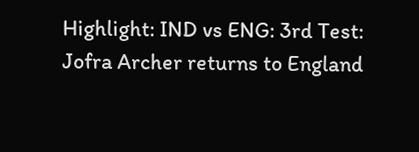Highlight: IND vs ENG: 3rd Test: Jofra Archer returns to England